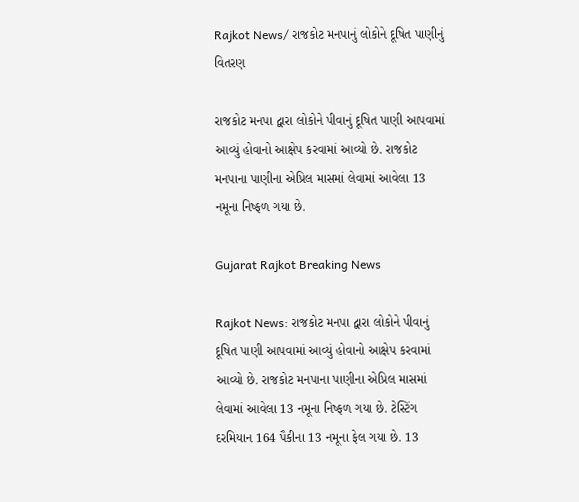Rajkot News/ રાજકોટ મનપાનું લોકોને દૂષિત પાણીનું વિતરણ

રાજકોટ મનપા દ્વારા લોકોને પીવાનું દૂષિત પાણી આપવામાં આવ્યું હોવાનો આક્ષેપ કરવામાં આવ્યો છે. રાજકોટ મનપાના પાણીના એપ્રિલ માસમાં લેવામાં આવેલા 13 નમૂના નિષ્ફળ ગયા છે.

Gujarat Rajkot Breaking News

Rajkot News: રાજકોટ મનપા દ્વારા લોકોને પીવાનું દૂષિત પાણી આપવામાં આવ્યું હોવાનો આક્ષેપ કરવામાં આવ્યો છે. રાજકોટ મનપાના પાણીના એપ્રિલ માસમાં લેવામાં આવેલા 13 નમૂના નિષ્ફળ ગયા છે. ટેસ્ટિંગ દરમિયાન 164 પૈકીના 13 નમૂના ફેલ ગયા છે. 13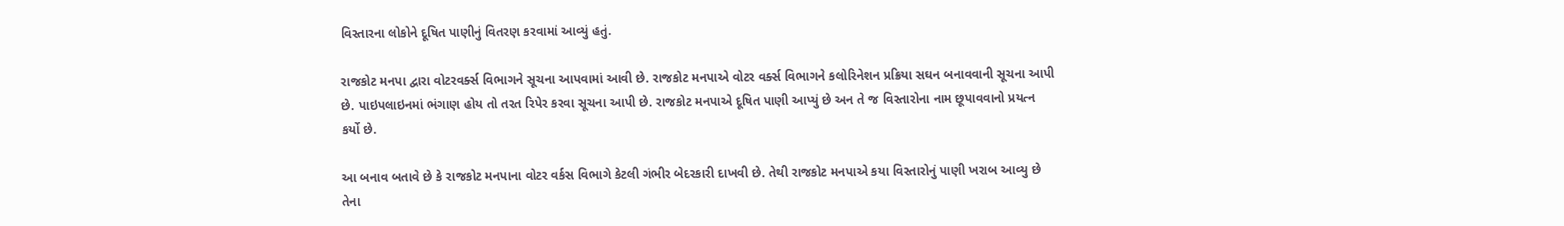વિસ્તારના લોકોને દૂષિત પાણીનું વિતરણ કરવામાં આવ્યું હતું.

રાજકોટ મનપા દ્વારા વોટરવર્ક્સ વિભાગને સૂચના આપવામાં આવી છે. રાજકોટ મનપાએ વોટર વર્ક્સ વિભાગને કલોરિનેશન પ્રક્રિયા સઘન બનાવવાની સૂચના આપી છે. પાઇપલાઇનમાં ભંગાણ હોય તો તરત રિપેર કરવા સૂચના આપી છે. રાજકોટ મનપાએ દૂષિત પાણી આપ્યું છે અન તે જ વિસ્તારોના નામ છૂપાવવાનો પ્રયત્ન કર્યો છે.

આ બનાવ બતાવે છે કે રાજકોટ મનપાના વોટર વર્કસ વિભાગે કેટલી ગંભીર બેદરકારી દાખવી છે. તેથી રાજકોટ મનપાએ કયા વિસ્તારોનું પાણી ખરાબ આવ્યુ છે તેના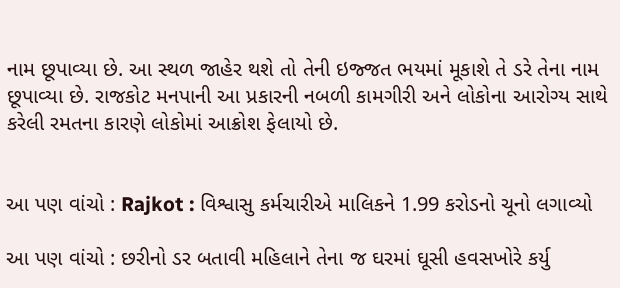નામ છૂપાવ્યા છે. આ સ્થળ જાહેર થશે તો તેની ઇજ્જત ભયમાં મૂકાશે તે ડરે તેના નામ છૂપાવ્યા છે. રાજકોટ મનપાની આ પ્રકારની નબળી કામગીરી અને લોકોના આરોગ્ય સાથે કરેલી રમતના કારણે લોકોમાં આક્રોશ ફેલાયો છે.


આ પણ વાંચો : Rajkot : વિશ્વાસુ કર્મચારીએ માલિકને 1.99 કરોડનો ચૂનો લગાવ્યો

આ પણ વાંચો : છરીનો ડર બતાવી મહિલાને તેના જ ઘરમાં ઘૂસી હવસખોરે કર્યુ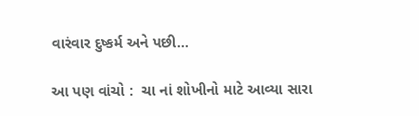વારંવાર દુષ્કર્મ અને પછી…

આ પણ વાંચો :  ચા નાં શોખીનો માટે આવ્યા સારા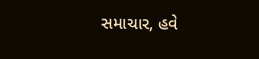સમાચાર, હવે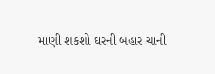માણી શકશો ઘરની બહાર ચાની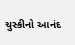ચુસ્કીનો આનંદ